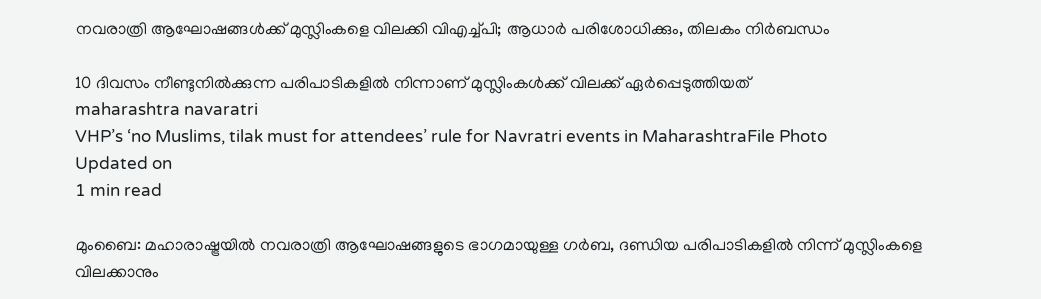നവരാത്രി ആഘോഷങ്ങള്‍ക്ക് മുസ്ലിംകളെ വിലക്കി വിഎച്ച്പി; ആധാര്‍ പരിശോധിക്കും, തിലകം നിര്‍ബന്ധം

10 ദിവസം നീണ്ടുനില്‍ക്കുന്ന പരിപാടികളില്‍ നിന്നാണ് മുസ്ലിംകള്‍ക്ക് വിലക്ക് ഏര്‍പ്പെടുത്തിയത്
maharashtra navaratri
VHP’s ‘no Muslims, tilak must for attendees’ rule for Navratri events in MaharashtraFile Photo
Updated on
1 min read

മുംബൈ: മഹാരാഷ്ട്രയില്‍ നവരാത്രി ആഘോഷങ്ങളുടെ ഭാഗമായുള്ള ഗര്‍ബ, ദണ്ഡിയ പരിപാടികളില്‍ നിന്ന് മുസ്ലിംകളെ വിലക്കാനും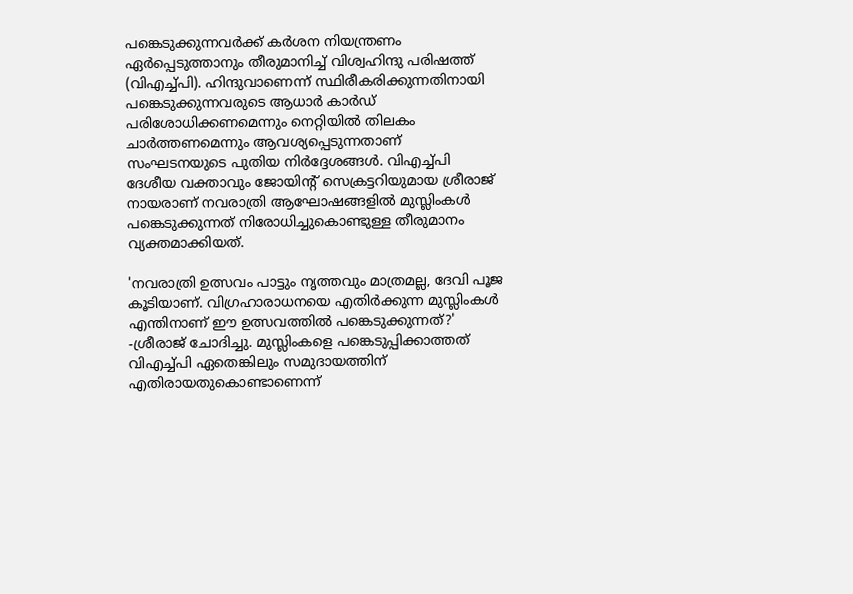പങ്കെടുക്കുന്നവര്‍ക്ക് കര്‍ശന നിയന്ത്രണം ഏര്‍പ്പെടുത്താനും തീരുമാനിച്ച് വിശ്വഹിന്ദു പരിഷത്ത് (വിഎച്ച്പി). ഹിന്ദുവാണെന്ന് സ്ഥിരീകരിക്കുന്നതിനായി പങ്കെടുക്കുന്നവരുടെ ആധാര്‍ കാര്‍ഡ് പരിശോധിക്കണമെന്നും നെറ്റിയില്‍ തിലകം ചാര്‍ത്തണമെന്നും ആവശ്യപ്പെടുന്നതാണ് സംഘടനയുടെ പുതിയ നിര്‍ദ്ദേശങ്ങള്‍. വിഎച്ച്പി ദേശീയ വക്താവും ജോയിന്റ് സെക്രട്ടറിയുമായ ശ്രീരാജ് നായരാണ് നവരാത്രി ആഘോഷങ്ങളില്‍ മുസ്ലിംകള്‍ പങ്കെടുക്കുന്നത് നിരോധിച്ചുകൊണ്ടുള്ള തീരുമാനം വ്യക്തമാക്കിയത്.

'നവരാത്രി ഉത്സവം പാട്ടും നൃത്തവും മാത്രമല്ല, ദേവി പൂജ കൂടിയാണ്. വിഗ്രഹാരാധനയെ എതിര്‍ക്കുന്ന മുസ്ലിംകള്‍ എന്തിനാണ് ഈ ഉത്സവത്തില്‍ പങ്കെടുക്കുന്നത്?' -ശ്രീരാജ് ചോദിച്ചു. മുസ്ലിംകളെ പങ്കെടുപ്പിക്കാത്തത് വിഎച്ച്പി ഏതെങ്കിലും സമുദായത്തിന് എതിരായതുകൊണ്ടാണെന്ന്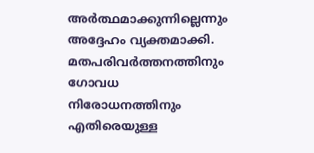അര്‍ത്ഥമാക്കുന്നില്ലെന്നും അദ്ദേഹം വ്യക്തമാക്കി. മതപരിവര്‍ത്തനത്തിനും ഗോവധ നിരോധനത്തിനും എതിരെയുള്ള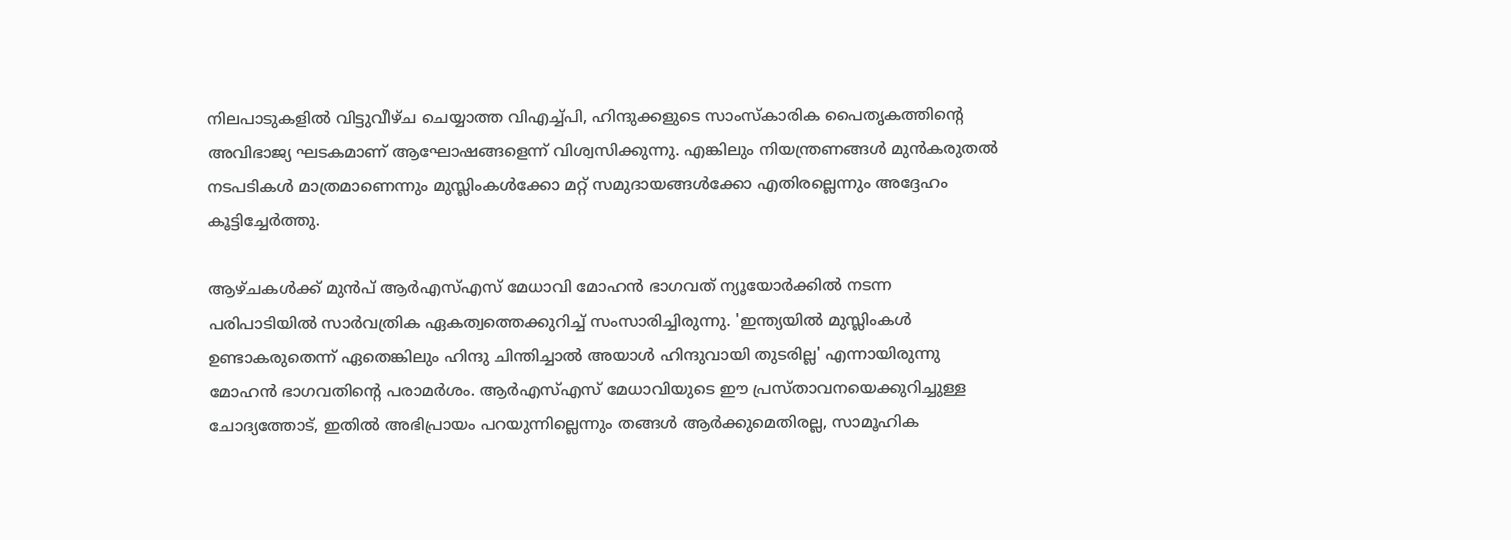നിലപാടുകളില്‍ വിട്ടുവീഴ്ച ചെയ്യാത്ത വിഎച്ച്പി, ഹിന്ദുക്കളുടെ സാംസ്‌കാരിക പൈതൃകത്തിന്റെ അവിഭാജ്യ ഘടകമാണ് ആഘോഷങ്ങളെന്ന് വിശ്വസിക്കുന്നു. എങ്കിലും നിയന്ത്രണങ്ങള്‍ മുന്‍കരുതല്‍ നടപടികള്‍ മാത്രമാണെന്നും മുസ്ലിംകള്‍ക്കോ മറ്റ് സമുദായങ്ങള്‍ക്കോ എതിരല്ലെന്നും അദ്ദേഹം കൂട്ടിച്ചേര്‍ത്തു.

ആഴ്ചകള്‍ക്ക് മുന്‍പ് ആര്‍എസ്എസ് മേധാവി മോഹന്‍ ഭാഗവത് ന്യൂയോര്‍ക്കില്‍ നടന്ന പരിപാടിയില്‍ സാര്‍വത്രിക ഏകത്വത്തെക്കുറിച്ച് സംസാരിച്ചിരുന്നു. 'ഇന്ത്യയില്‍ മുസ്ലിംകള്‍ ഉണ്ടാകരുതെന്ന് ഏതെങ്കിലും ഹിന്ദു ചിന്തിച്ചാല്‍ അയാള്‍ ഹിന്ദുവായി തുടരില്ല' എന്നായിരുന്നു മോഹന്‍ ഭാഗവതിന്റെ പരാമര്‍ശം. ആര്‍എസ്എസ് മേധാവിയുടെ ഈ പ്രസ്താവനയെക്കുറിച്ചുള്ള ചോദ്യത്തോട്, ഇതില്‍ അഭിപ്രായം പറയുന്നില്ലെന്നും തങ്ങള്‍ ആര്‍ക്കുമെതിരല്ല, സാമൂഹിക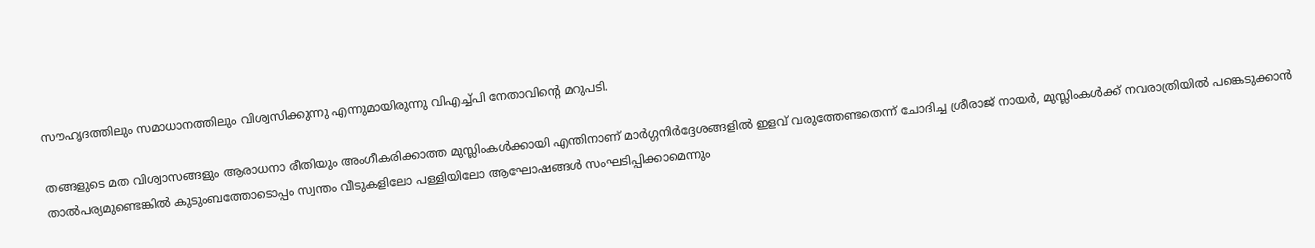സൗഹൃദത്തിലും സമാധാനത്തിലും വിശ്വസിക്കുന്നു എന്നുമായിരുന്നു വിഎച്ച്പി നേതാവിന്റെ മറുപടി.

തങ്ങളുടെ മത വിശ്വാസങ്ങളും ആരാധനാ രീതിയും അംഗീകരിക്കാത്ത മുസ്ലിംകള്‍ക്കായി എന്തിനാണ് മാര്‍ഗ്ഗനിര്‍ദ്ദേശങ്ങളില്‍ ഇളവ് വരുത്തേണ്ടതെന്ന് ചോദിച്ച ശ്രീരാജ് നായര്‍, മുസ്ലിംകള്‍ക്ക് നവരാത്രിയില്‍ പങ്കെടുക്കാന്‍ താല്‍പര്യമുണ്ടെങ്കില്‍ കുടുംബത്തോടൊപ്പം സ്വന്തം വീടുകളിലോ പള്ളിയിലോ ആഘോഷങ്ങള്‍ സംഘടിപ്പിക്കാമെന്നും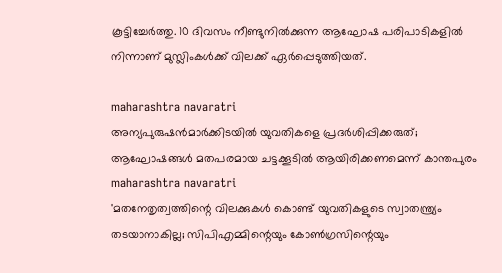കൂട്ടിച്ചേര്‍ത്തു. 10 ദിവസം നീണ്ടുനില്‍ക്കുന്ന ആഘോഷ പരിപാടികളില്‍ നിന്നാണ് മുസ്ലിംകള്‍ക്ക് വിലക്ക് ഏര്‍പ്പെടുത്തിയത്.

maharashtra navaratri
അന്യപുരുഷന്‍മാര്‍ക്കിടയില്‍ യുവതികളെ പ്രദര്‍ശിപ്പിക്കരുത്; ആഘോഷങ്ങള്‍ മതപരമായ ചട്ടക്കൂടില്‍ ആയിരിക്കണമെന്ന് കാന്തപുരം
maharashtra navaratri
'മതനേതൃത്വത്തിന്റെ വിലക്കുകള്‍ കൊണ്ട് യുവതികളുടെ സ്വാതന്ത്ര്യം തടയാനാകില്ല; സിപിഎമ്മിന്റെയും കോണ്‍ഗ്രസിന്റെയും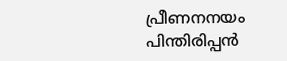പ്രീണനനയം പിന്തിരിപ്പന്‍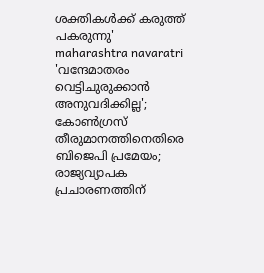ശക്തികള്‍ക്ക് കരുത്ത് പകരുന്നു'
maharashtra navaratri
'വന്ദേമാതരം വെട്ടിചുരുക്കാൻ അനുവദിക്കില്ല'; കോൺഗ്രസ് തീരുമാനത്തിനെതിരെ ബിജെപി പ്രമേയം; രാജ്യവ്യാപക പ്രചാരണത്തിന്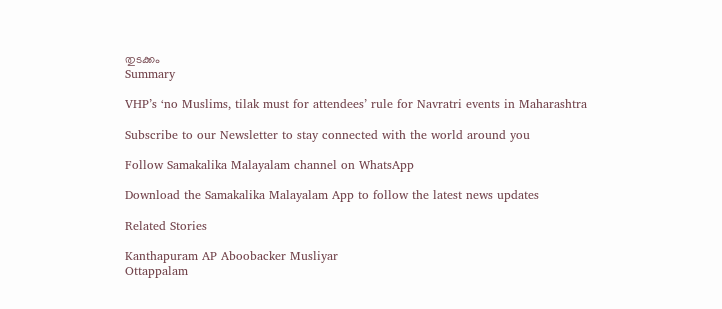തുടക്കം
Summary

VHP’s ‘no Muslims, tilak must for attendees’ rule for Navratri events in Maharashtra

Subscribe to our Newsletter to stay connected with the world around you

Follow Samakalika Malayalam channel on WhatsApp

Download the Samakalika Malayalam App to follow the latest news updates

Related Stories

Kanthapuram AP Aboobacker Musliyar
Ottappalam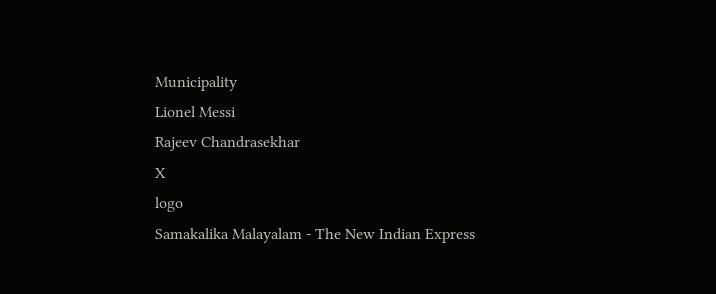Municipality
Lionel Messi
Rajeev Chandrasekhar
X
logo
Samakalika Malayalam - The New Indian Express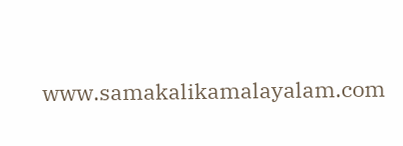www.samakalikamalayalam.com